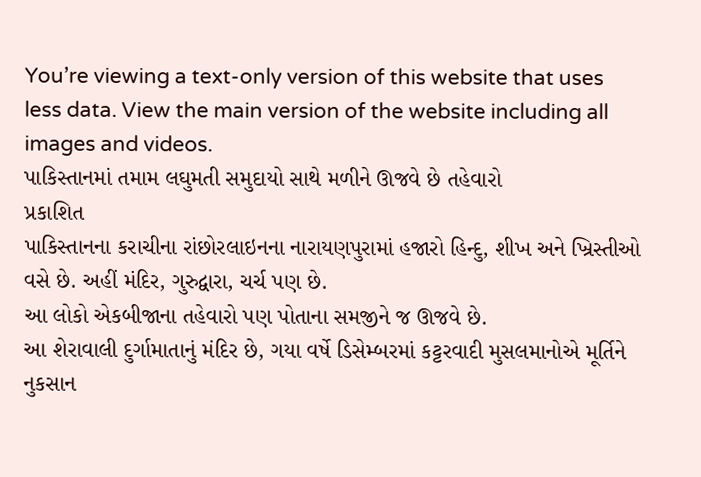You’re viewing a text-only version of this website that uses less data. View the main version of the website including all images and videos.
પાકિસ્તાનમાં તમામ લઘુમતી સમુદાયો સાથે મળીને ઊજવે છે તહેવારો
પ્રકાશિત
પાકિસ્તાનના કરાચીના રાંછોરલાઇનના નારાયણપુરામાં હજારો હિન્દુ, શીખ અને ખ્રિસ્તીઓ વસે છે. અહીં મંદિર, ગુરુદ્વારા, ચર્ચ પણ છે.
આ લોકો એકબીજાના તહેવારો પણ પોતાના સમજીને જ ઊજવે છે.
આ શેરાવાલી દુર્ગામાતાનું મંદિર છે, ગયા વર્ષે ડિસેમ્બરમાં કટ્ટરવાદી મુસલમાનોએ મૂર્તિને નુકસાન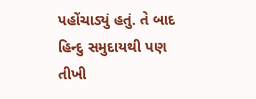પહોંચાડ્યું હતું. તે બાદ હિન્દુ સમુદાયથી પણ તીખી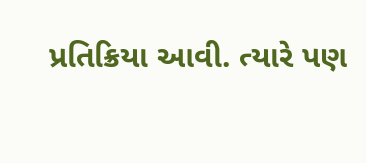પ્રતિક્રિયા આવી. ત્યારે પણ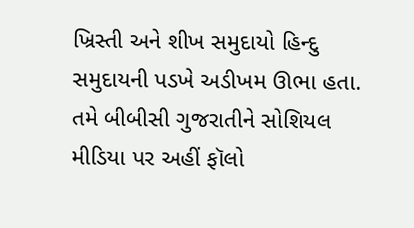ખ્રિસ્તી અને શીખ સમુદાયો હિન્દુ સમુદાયની પડખે અડીખમ ઊભા હતા.
તમે બીબીસી ગુજરાતીને સોશિયલ મીડિયા પર અહીં ફૉલો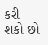કરી શકો છો